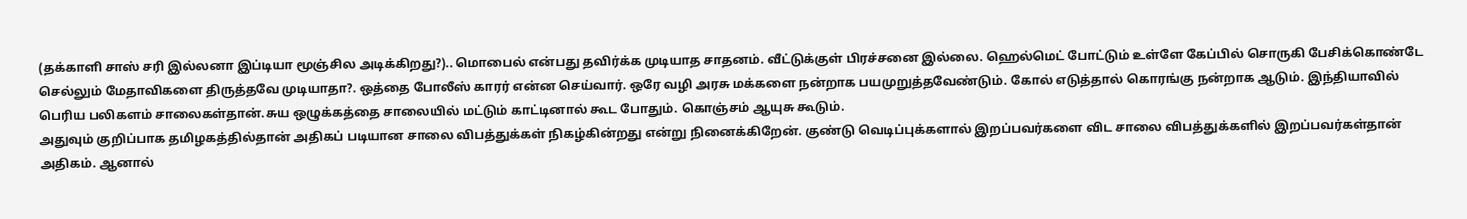(தக்காளி சாஸ் சரி இல்லனா இப்டியா மூஞ்சில அடிக்கிறது?).. மொபைல் என்பது தவிர்க்க முடியாத சாதனம். வீட்டுக்குள் பிரச்சனை இல்லை. ஹெல்மெட் போட்டும் உள்ளே கேப்பில் சொருகி பேசிக்கொண்டே செல்லும் மேதாவிகளை திருத்தவே முடியாதா?. ஒத்தை போலீஸ் காரர் என்ன செய்வார். ஒரே வழி அரசு மக்களை நன்றாக பயமுறுத்தவேண்டும். கோல் எடுத்தால் கொரங்கு நன்றாக ஆடும். இந்தியாவில் பெரிய பலிகளம் சாலைகள்தான்.சுய ஒழுக்கத்தை சாலையில் மட்டும் காட்டினால் கூட போதும். கொஞ்சம் ஆயுசு கூடும்.
அதுவும் குறிப்பாக தமிழகத்தில்தான் அதிகப் படியான சாலை விபத்துக்கள் நிகழ்கின்றது என்று நினைக்கிறேன். குண்டு வெடிப்புக்களால் இறப்பவர்களை விட சாலை விபத்துக்களில் இறப்பவர்கள்தான் அதிகம். ஆனால்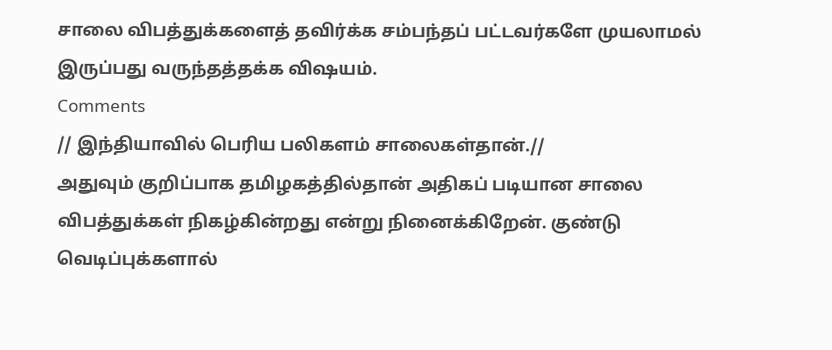சாலை விபத்துக்களைத் தவிர்க்க சம்பந்தப் பட்டவர்களே முயலாமல் இருப்பது வருந்தத்தக்க விஷயம்.
Comments
// இந்தியாவில் பெரிய பலிகளம் சாலைகள்தான்.//
அதுவும் குறிப்பாக தமிழகத்தில்தான் அதிகப் படியான சாலை விபத்துக்கள் நிகழ்கின்றது என்று நினைக்கிறேன். குண்டு வெடிப்புக்களால்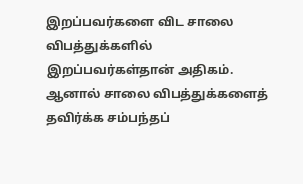இறப்பவர்களை விட சாலை விபத்துக்களில் இறப்பவர்கள்தான் அதிகம். ஆனால் சாலை விபத்துக்களைத் தவிர்க்க சம்பந்தப்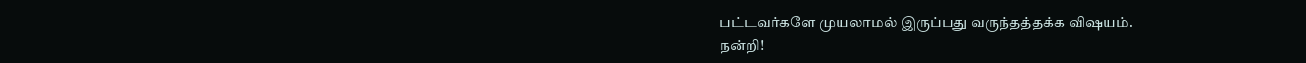பட்டவர்களே முயலாமல் இருப்பது வருந்தத்தக்க விஷயம்.
நன்றி!